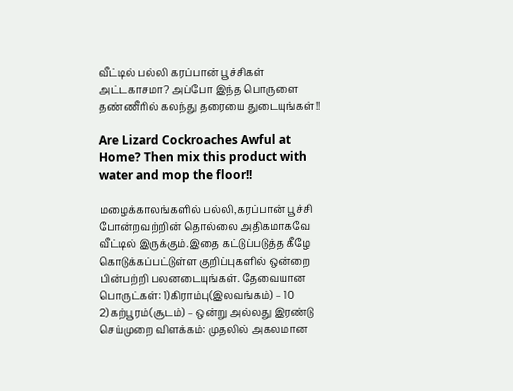வீட்டில் பல்லி கரப்பான் பூச்சிகள் அட்டகாசமா? அப்போ இந்த பொருளை தண்ணீரில் கலந்து தரையை துடையுங்கள்!!

Are Lizard Cockroaches Awful at Home? Then mix this product with water and mop the floor!!

மழைக்காலங்களில் பல்லி,கரப்பான் பூச்சி போன்றவற்றின் தொல்லை அதிகமாகவே வீட்டில் இருக்கும்.இதை கட்டுப்படுத்த கீழே கொடுக்கப்பட்டுள்ள குறிப்புகளில் ஒன்றை பின்பற்றி பலனடையுங்கள். தேவையான பொருட்கள்: 1)கிராம்பு(இலவங்கம்) – 10 2)கற்பூரம்(சூடம்) – ஒன்று அல்லது இரண்டு செய்முறை விளக்கம்: முதலில் அகலமான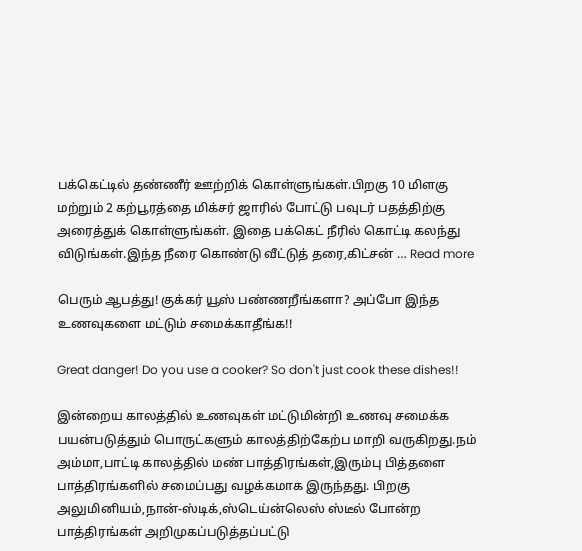பக்கெட்டில் தண்ணீர் ஊற்றிக் கொள்ளுங்கள்.பிறகு 10 மிளகு மற்றும் 2 கற்பூரத்தை மிக்சர் ஜாரில் போட்டு பவுடர் பதத்திற்கு அரைத்துக் கொள்ளுங்கள். இதை பக்கெட் நீரில் கொட்டி கலந்து விடுங்கள்.இந்த நீரை கொண்டு வீட்டுத் தரை,கிட்சன் … Read more

பெரும் ஆபத்து! குக்கர் யூஸ் பண்ணறீங்களா? அப்போ இந்த உணவுகளை மட்டும் சமைக்காதீங்க!!

Great danger! Do you use a cooker? So don't just cook these dishes!!

இன்றைய காலத்தில் உணவுகள் மட்டுமின்றி உணவு சமைக்க பயன்படுத்தும் பொருட்களும் காலத்திற்கேற்ப மாறி வருகிறது.நம் அம்மா,பாட்டி காலத்தில் மண் பாத்திரங்கள்,இரும்பு பித்தளை பாத்திரங்களில் சமைப்பது வழக்கமாக இருந்தது. பிறகு அலுமினியம்,நான்-ஸ்டிக்,ஸ்டெய்ன்லெஸ் ஸ்டீல் போன்ற பாத்திரங்கள் அறிமுகப்படுத்தப்பட்டு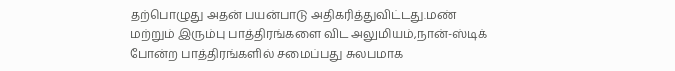தற்பொழுது அதன் பயன்பாடு அதிகரித்துவிட்டது.மண் மற்றும் இரும்பு பாத்திரங்களை விட அலுமியம்,நான்-ஸ்டிக் போன்ற பாத்திரங்களில் சமைப்பது சுலபமாக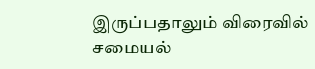இருப்பதாலும் விரைவில் சமையல்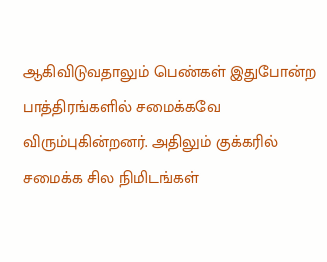ஆகிவிடுவதாலும் பெண்கள் இதுபோன்ற பாத்திரங்களில் சமைக்கவே விரும்புகின்றனர். அதிலும் குக்கரில் சமைக்க சில நிமிடங்கள்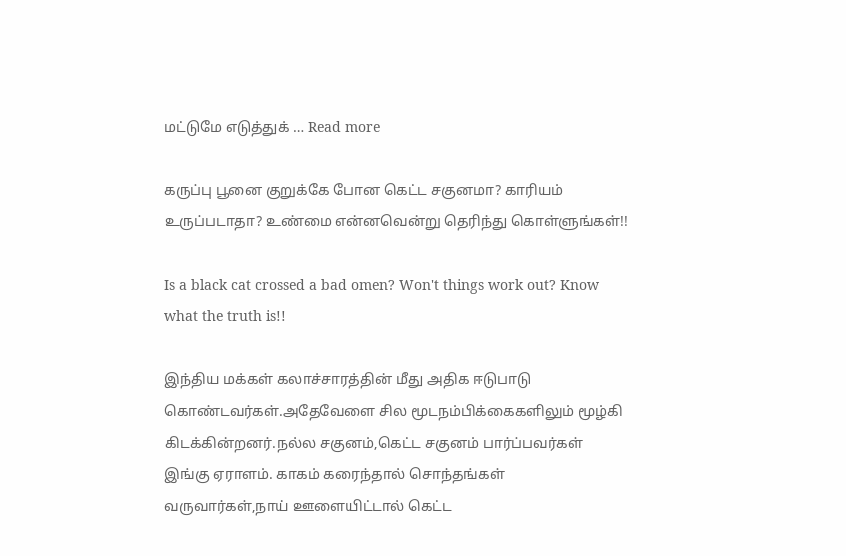மட்டுமே எடுத்துக் … Read more

கருப்பு பூனை குறுக்கே போன கெட்ட சகுனமா? காரியம் உருப்படாதா? உண்மை என்னவென்று தெரிந்து கொள்ளுங்கள்!!

Is a black cat crossed a bad omen? Won't things work out? Know what the truth is!!

இந்திய மக்கள் கலாச்சாரத்தின் மீது அதிக ஈடுபாடு கொண்டவர்கள்.அதேவேளை சில மூடநம்பிக்கைகளிலும் மூழ்கி கிடக்கின்றனர்.நல்ல சகுனம்,கெட்ட சகுனம் பார்ப்பவர்கள் இங்கு ஏராளம். காகம் கரைந்தால் சொந்தங்கள் வருவார்கள்,நாய் ஊளையிட்டால் கெட்ட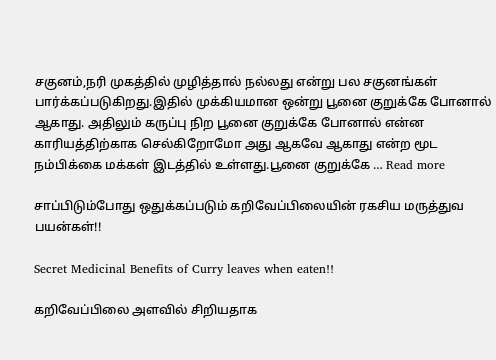சகுனம்,நரி முகத்தில் முழித்தால் நல்லது என்று பல சகுனங்கள் பார்க்கப்படுகிறது.இதில் முக்கியமான ஒன்று பூனை குறுக்கே போனால் ஆகாது. அதிலும் கருப்பு நிற பூனை குறுக்கே போனால் என்ன காரியத்திற்காக செல்கிறோமோ அது ஆகவே ஆகாது என்ற மூட நம்பிக்கை மக்கள் இடத்தில் உள்ளது.பூனை குறுக்கே … Read more

சாப்பிடும்போது ஒதுக்கப்படும் கறிவேப்பிலையின் ரகசிய மருத்துவ பயன்கள்!!

Secret Medicinal Benefits of Curry leaves when eaten!!

கறிவேப்பிலை அளவில் சிறியதாக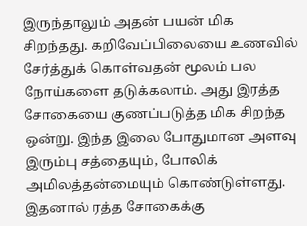இருந்தாலும் அதன் பயன் மிக சிறந்தது. கறிவேப்பிலையை உணவில் சேர்த்துக் கொள்வதன் மூலம் பல நோய்களை தடுக்கலாம். அது இரத்த சோகையை குணப்படுத்த மிக சிறந்த ஒன்று. இந்த இலை போதுமான அளவு இரும்பு சத்தையும், போலிக் அமிலத்தன்மையும் கொண்டுள்ளது. இதனால் ரத்த சோகைக்கு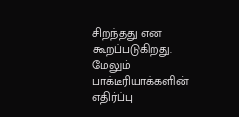சிறந்தது என கூறப்படுகிறது. மேலும் பாக்டீரியாக்களின் எதிர்ப்பு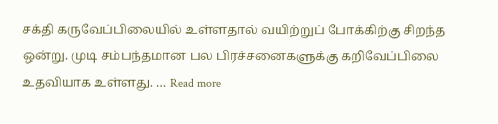சக்தி கருவேப்பிலையில் உள்ளதால் வயிற்றுப் போக்கிற்கு சிறந்த ஒன்று. முடி சம்பந்தமான பல பிரச்சனைகளுக்கு கறிவேப்பிலை உதவியாக உள்ளது. … Read more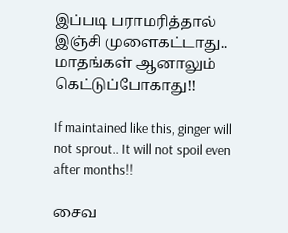இப்படி பராமரித்தால் இஞ்சி முளைகட்டாது.. மாதங்கள் ஆனாலும் கெட்டுப்போகாது!!

If maintained like this, ginger will not sprout.. It will not spoil even after months!!

சைவ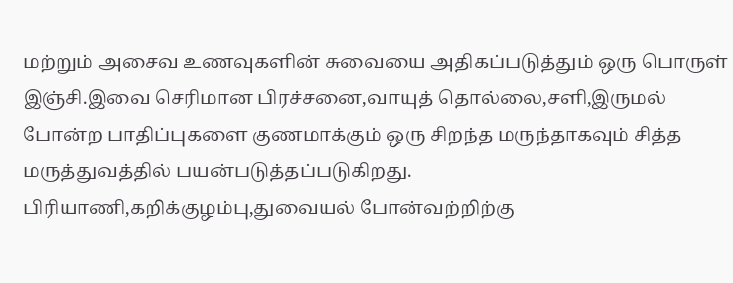மற்றும் அசைவ உணவுகளின் சுவையை அதிகப்படுத்தும் ஒரு பொருள் இஞ்சி.இவை செரிமான பிரச்சனை,வாயுத் தொல்லை,சளி,இருமல் போன்ற பாதிப்புகளை குணமாக்கும் ஒரு சிறந்த மருந்தாகவும் சித்த மருத்துவத்தில் பயன்படுத்தப்படுகிறது. பிரியாணி,கறிக்குழம்பு,துவையல் போன்வற்றிற்கு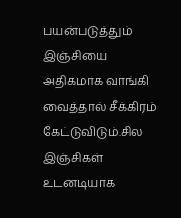பயன்படுத்தும் இஞ்சியை அதிகமாக வாங்கி வைத்தால் சீக்கிரம் கேட்டுவிடும்.சில இஞ்சிகள் உடனடியாக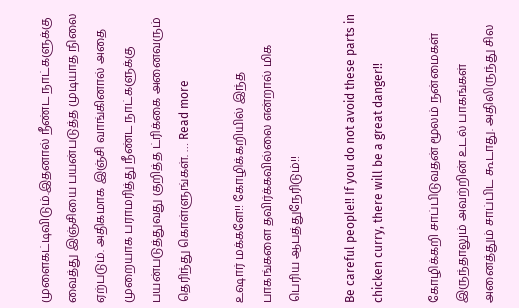முளைகட்டிவிடும்.இதனால் நீண்ட நாட்களுக்கு வைத்து இஞ்சியை பயன்படுத்த முடியாத நிலை ஏற்படும். அதிகமாக இஞ்சி வாங்கினால் அதை முறையாக பராமரித்து நீண்ட நாட்களுக்கு பயன்படுத்துவது குறித்த ட்ரிக்கை அனைவரும் தெரிந்து கொள்ளுங்கள். … Read more

உஷார் மக்களே!! கோழிக்கறியில் இந்த பாகங்களை தவிர்க்கவில்லை என்றால் மிக பெரிய ஆபத்துநேரிடும்!!

Be careful people!! If you do not avoid these parts in chicken curry, there will be a great danger!!

கோழிக்கறி சாப்பிடுவதன் மூலம் நன்மைகள் இருந்தாலும் அவற்றின் உடல் பாகங்கள் அனைத்தும் சாப்பிட கூடாது. அதிலிருந்து சில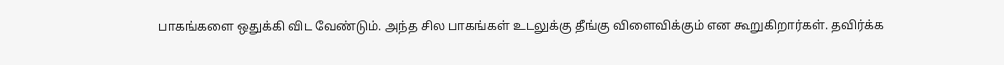பாகங்களை ஒதுக்கி விட வேண்டும். அந்த சில பாகங்கள் உடலுக்கு தீங்கு விளைவிக்கும் என கூறுகிறார்கள். தவிர்க்க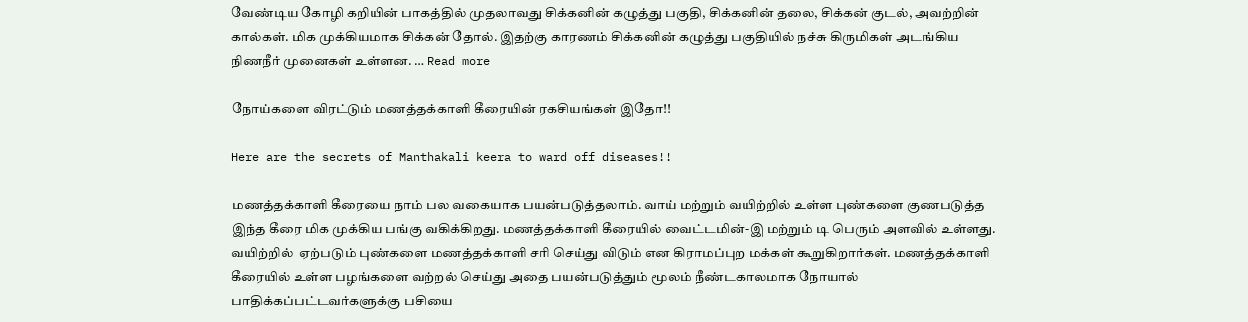வேண்டிய கோழி கறியின் பாகத்தில் முதலாவது சிக்கனின் கழுத்து பகுதி, சிக்கனின் தலை, சிக்கன் குடல், அவற்றின் கால்கள். மிக முக்கியமாக சிக்கன் தோல். இதற்கு காரணம் சிக்கனின் கழுத்து பகுதியில் நச்சு கிருமிகள் அடங்கிய நிணநீர் முனைகள் உள்ளன. … Read more

நோய்களை விரட்டும் மணத்தக்காளி கீரையின் ரகசியங்கள் இதோ!!

Here are the secrets of Manthakali keera to ward off diseases!!

மணத்தக்காளி கீரையை நாம் பல வகையாக பயன்படுத்தலாம். வாய் மற்றும் வயிற்றில் உள்ள புண்களை குணபடுத்த இந்த கீரை மிக முக்கிய பங்கு வகிக்கிறது. மணத்தக்காளி கீரையில் வைட்டமின்-இ மற்றும் டி பெரும் அளவில் உள்ளது.  வயிற்றில்  ஏற்படும் புண்களை மணத்தக்காளி சரி செய்து விடும் என கிராமப்புற மக்கள் கூறுகிறார்கள். மணத்தக்காளி கீரையில் உள்ள பழங்களை வற்றல் செய்து அதை பயன்படுத்தும் மூலம் நீண்டகாலமாக நோயால் பாதிக்கப்பட்டவர்களுக்கு பசியை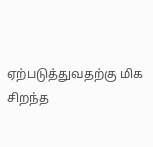ஏற்படுத்துவதற்கு மிக சிறந்த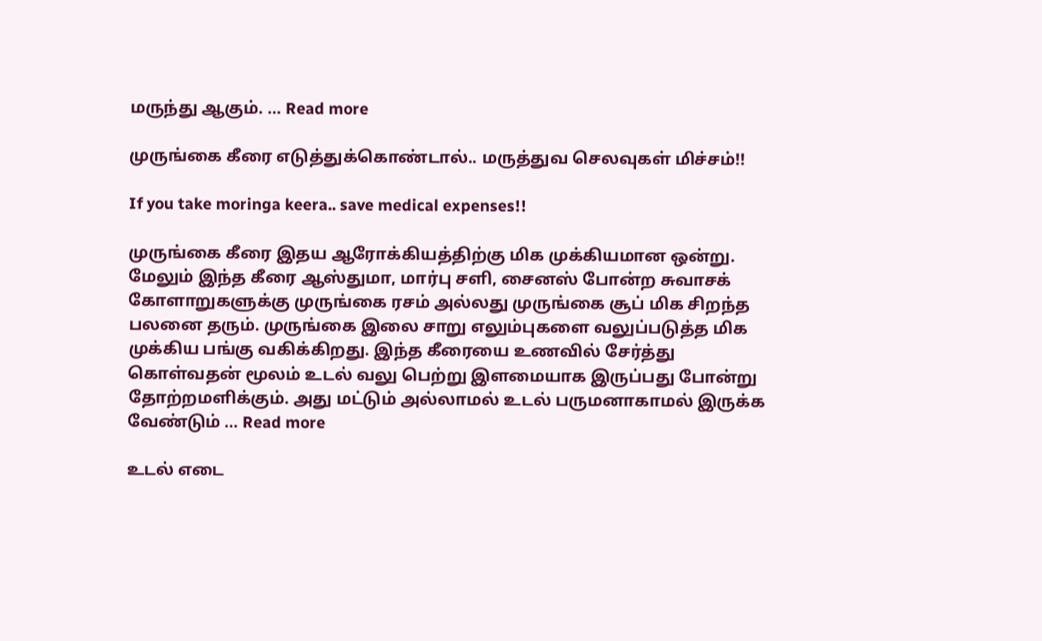மருந்து ஆகும். … Read more

முருங்கை கீரை எடுத்துக்கொண்டால்.. மருத்துவ செலவுகள் மிச்சம்!!

If you take moringa keera.. save medical expenses!!

முருங்கை கீரை இதய ஆரோக்கியத்திற்கு மிக முக்கியமான ஒன்று. மேலும் இந்த கீரை ஆஸ்துமா, மார்பு சளி, சைனஸ் போன்ற சுவாசக் கோளாறுகளுக்கு முருங்கை ரசம் அல்லது முருங்கை சூப் மிக சிறந்த பலனை தரும். முருங்கை இலை சாறு எலும்புகளை வலுப்படுத்த மிக முக்கிய பங்கு வகிக்கிறது. இந்த கீரையை உணவில் சேர்த்து கொள்வதன் மூலம் உடல் வலு பெற்று இளமையாக இருப்பது போன்று தோற்றமளிக்கும். அது மட்டும் அல்லாமல் உடல் பருமனாகாமல் இருக்க வேண்டும் … Read more

உடல் எடை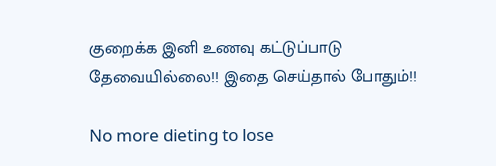குறைக்க இனி உணவு கட்டுப்பாடு தேவையில்லை!! இதை செய்தால் போதும்!!

No more dieting to lose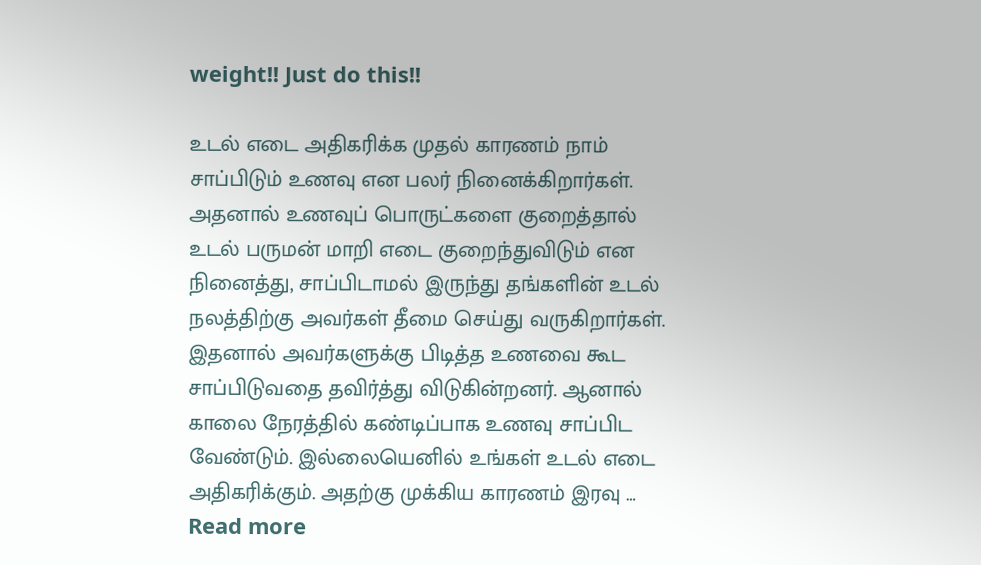weight!! Just do this!!

உடல் எடை அதிகரிக்க முதல் காரணம் நாம் சாப்பிடும் உணவு என பலர் நினைக்கிறார்கள். அதனால் உணவுப் பொருட்களை குறைத்தால் உடல் பருமன் மாறி எடை குறைந்துவிடும் என நினைத்து, சாப்பிடாமல் இருந்து தங்களின் உடல் நலத்திற்கு அவர்கள் தீமை செய்து வருகிறார்கள். இதனால் அவர்களுக்கு பிடித்த உணவை கூட சாப்பிடுவதை தவிர்த்து விடுகின்றனர். ஆனால் காலை நேரத்தில் கண்டிப்பாக உணவு சாப்பிட வேண்டும். இல்லையெனில் உங்கள் உடல் எடை அதிகரிக்கும். அதற்கு முக்கிய காரணம் இரவு … Read more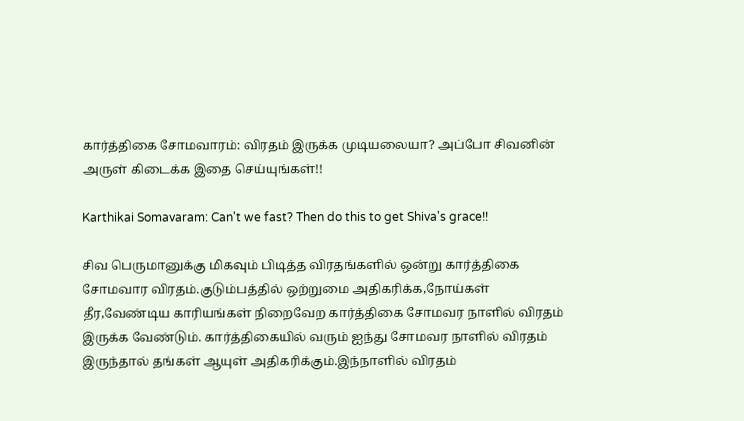கார்த்திகை சோமவாரம்: விரதம் இருக்க முடியலையா? அப்போ சிவனின் அருள் கிடைக்க இதை செய்யுங்கள்!!

Karthikai Somavaram: Can't we fast? Then do this to get Shiva's grace!!

சிவ பெருமானுக்கு மிகவும் பிடித்த விரதங்களில் ஒன்று கார்த்திகை சோமவார விரதம்.குடும்பத்தில் ஒற்றுமை அதிகரிக்க,நோய்கள் தீர,வேண்டிய காரியங்கள் நிறைவேற கார்த்திகை சோமவர நாளில் விரதம் இருக்க வேண்டும். கார்த்திகையில் வரும் ஐந்து சோமவர நாளில் விரதம் இருந்தால் தங்கள் ஆயுள் அதிகரிக்கும்.இந்நாளில் விரதம்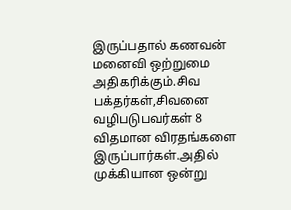இருப்பதால் கணவன் மனைவி ஒற்றுமை அதிகரிக்கும்.சிவ பக்தர்கள்,சிவனை வழிபடுபவர்கள் 8 விதமான விரதங்களை இருப்பார்கள்.அதில் முக்கியான ஒன்று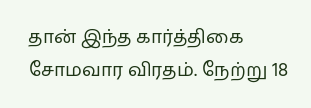தான் இந்த கார்த்திகை சோமவார விரதம். நேற்று 18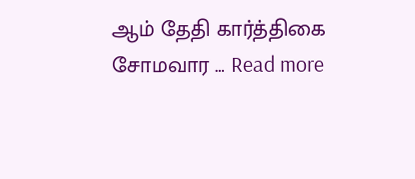ஆம் தேதி கார்த்திகை சோமவார … Read more